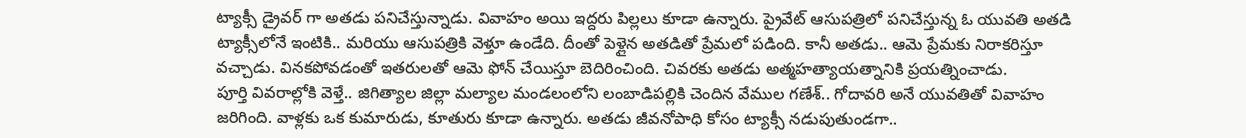ట్యాక్సీ డ్రైవర్ గా అతడు పనిచేస్తున్నాడు. వివాహం అయి ఇద్దరు పిల్లలు కూడా ఉన్నారు. ప్రైవేట్ ఆసుపత్రిలో పనిచేస్తున్న ఓ యువతి అతడి ట్యాక్సీలోనే ఇంటికి.. మరియు ఆసుపత్రికి వెళ్తూ ఉండేది. దీంతో పెళ్లైన అతడితో ప్రేమలో పడింది. కానీ అతడు.. ఆమె ప్రేమకు నిరాకరిస్తూ వచ్చాడు. వినకపోవడంతో ఇతరులతో ఆమె ఫోన్ చేయిస్తూ బెదిరించింది. చివరకు అతడు అత్మహత్యాయత్నానికి ప్రయత్నించాడు.
పూర్తి వివరాల్లోకి వెళ్తే.. జిగిత్యాల జిల్లా మల్యాల మండలంలోని లంబాడిపల్లికి చెందిన వేముల గణేశ్.. గోదావరి అనే యువతితో వివాహం జరిగింది. వాళ్లకు ఒక కుమారుడు, కూతురు కూడా ఉన్నారు. అతడు జీవనోపాధి కోసం ట్యాక్సీ నడుపుతుండగా..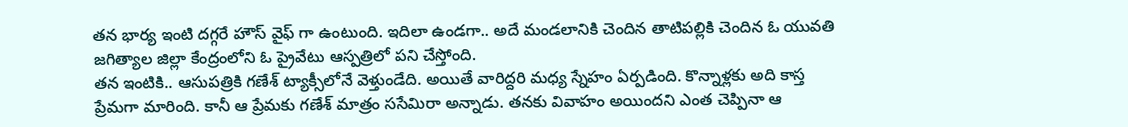తన భార్య ఇంటి దగ్గరే హౌస్ వైఫ్ గా ఉంటుంది. ఇదిలా ఉండగా.. అదే మండలానికి చెందిన తాటిపల్లికి చెందిన ఓ యువతి జగిత్యాల జిల్లా కేంద్రంలోని ఓ ప్రైవేటు ఆస్పత్రిలో పని చేస్తోంది.
తన ఇంటికి.. ఆసుపత్రికి గణేశ్ ట్యాక్సీలోనే వెళ్తుండేది. అయితే వారిద్దరి మధ్య స్నేహం ఏర్పడింది. కొన్నాళ్లకు అది కాస్త ప్రేమగా మారింది. కానీ ఆ ప్రేమకు గణేశ్ మాత్రం ససేమిరా అన్నాడు. తనకు వివాహం అయిందని ఎంత చెప్పినా ఆ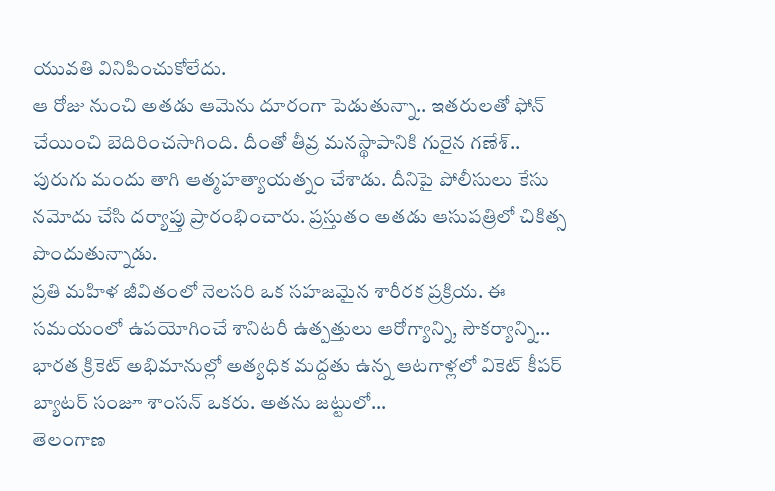యువతి వినిపించుకోలేదు.
ఆ రోజు నుంచి అతడు ఆమెను దూరంగా పెడుతున్నా.. ఇతరులతో ఫోన్ చేయించి బెదిరించసాగింది. దీంతో తీవ్ర మనస్థాపానికి గురైన గణేశ్.. పురుగు మందు తాగి ఆత్మహత్యాయత్నం చేశాడు. దీనిపై పోలీసులు కేసు నమోదు చేసి దర్యాప్తు ప్రారంభించారు. ప్రస్తుతం అతడు ఆసుపత్రిలో చికిత్స పొందుతున్నాడు.
ప్రతి మహిళ జీవితంలో నెలసరి ఒక సహజమైన శారీరక ప్రక్రియ. ఈ సమయంలో ఉపయోగించే శానిటరీ ఉత్పత్తులు ఆరోగ్యాన్ని, సౌకర్యాన్ని…
భారత క్రికెట్ అభిమానుల్లో అత్యధిక మద్దతు ఉన్న ఆటగాళ్లలో వికెట్ కీపర్ బ్యాటర్ సంజూ శాంసన్ ఒకరు. అతను జట్టులో…
తెలంగాణ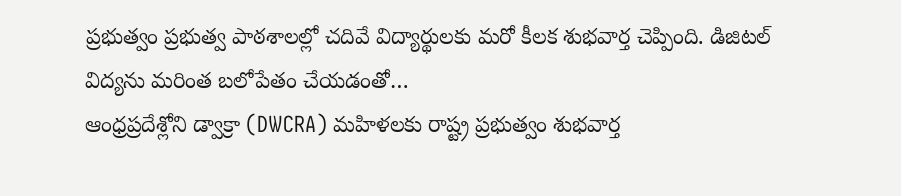ప్రభుత్వం ప్రభుత్వ పాఠశాలల్లో చదివే విద్యార్థులకు మరో కీలక శుభవార్త చెప్పింది. డిజిటల్ విద్యను మరింత బలోపేతం చేయడంతో…
ఆంధ్రప్రదేశ్లోని డ్వాక్రా (DWCRA) మహిళలకు రాష్ట్ర ప్రభుత్వం శుభవార్త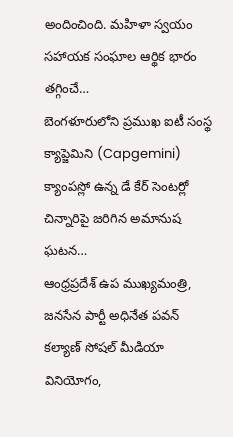అందించింది. మహిళా స్వయం సహాయక సంఘాల ఆర్థిక భారం తగ్గించే…
బెంగళూరులోని ప్రముఖ ఐటీ సంస్థ క్యాప్జెమిని (Capgemini) క్యాంపస్లో ఉన్న డే కేర్ సెంటర్లో చిన్నారిపై జరిగిన అమానుష ఘటన…
ఆంధ్రప్రదేశ్ ఉప ముఖ్యమంత్రి, జనసేన పార్టీ అధినేత పవన్ కల్యాణ్ సోషల్ మీడియా వినియోగం,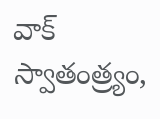వాక్ స్వాతంత్ర్యం,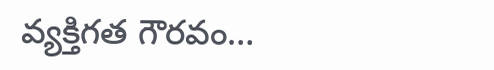వ్యక్తిగత గౌరవం…